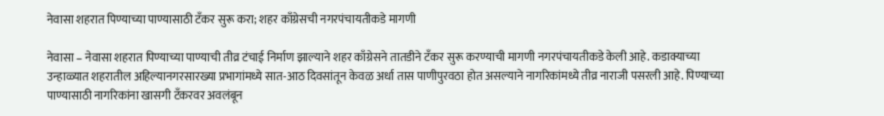नेवासा शहरात पिण्याच्या पाण्यासाठी टँकर सुरू करा; शहर काँग्रेसची नगरपंचायतीकडे मागणी

नेवासा – नेवासा शहरात पिण्याच्या पाण्याची तीव्र टंचाई निर्माण झाल्याने शहर काँग्रेसने तातडीने टँकर सुरू करण्याची मागणी नगरपंचायतीकडे केली आहे. कडाक्याच्या उन्हाळ्यात शहरातील अहिल्यानगरसारख्या प्रभागांमध्ये सात-आठ दिवसांतून केवळ अर्धा तास पाणीपुरवठा होत असल्याने नागरिकांमध्ये तीव्र नाराजी पसरली आहे. पिण्याच्या पाण्यासाठी नागरिकांना खासगी टँकरवर अवलंबून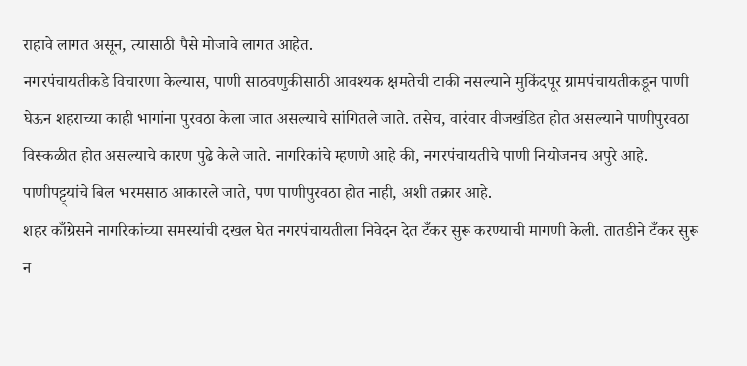राहावे लागत असून, त्यासाठी पैसे मोजावे लागत आहेत.
नगरपंचायतीकडे विचारणा केल्यास, पाणी साठवणुकीसाठी आवश्यक क्षमतेची टाकी नसल्याने मुकिंदपूर ग्रामपंचायतीकडून पाणी घेऊन शहराच्या काही भागांना पुरवठा केला जात असल्याचे सांगितले जाते. तसेच, वारंवार वीजखंडित होत असल्याने पाणीपुरवठा विस्कळीत होत असल्याचे कारण पुढे केले जाते. नागरिकांचे म्हणणे आहे की, नगरपंचायतीचे पाणी नियोजनच अपुरे आहे. पाणीपट्ट्यांचे बिल भरमसाठ आकारले जाते, पण पाणीपुरवठा होत नाही, अशी तक्रार आहे.
शहर काँग्रेसने नागरिकांच्या समस्यांची दखल घेत नगरपंचायतीला निवेदन देत टँकर सुरू करण्याची मागणी केली. तातडीने टँकर सुरू न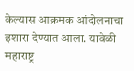केल्यास आक्रमक आंदोलनाचा इशारा देण्यात आला. यावेळी महाराष्ट्र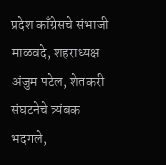प्रदेश काँग्रेसचे संभाजी माळवदे, शहराध्यक्ष अंजुम पटेल, शेतकरी संघटनेचे त्र्यंबक भदगले,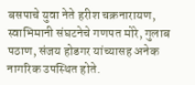बसपाचे युवा नेते हरीश चक्रनारायण, स्वाभिमानी संघटनेचे गणपत मोरे, गुलाब पठाण, संजय होडगर यांच्यासह अनेक नागरिक उपस्थित होते.